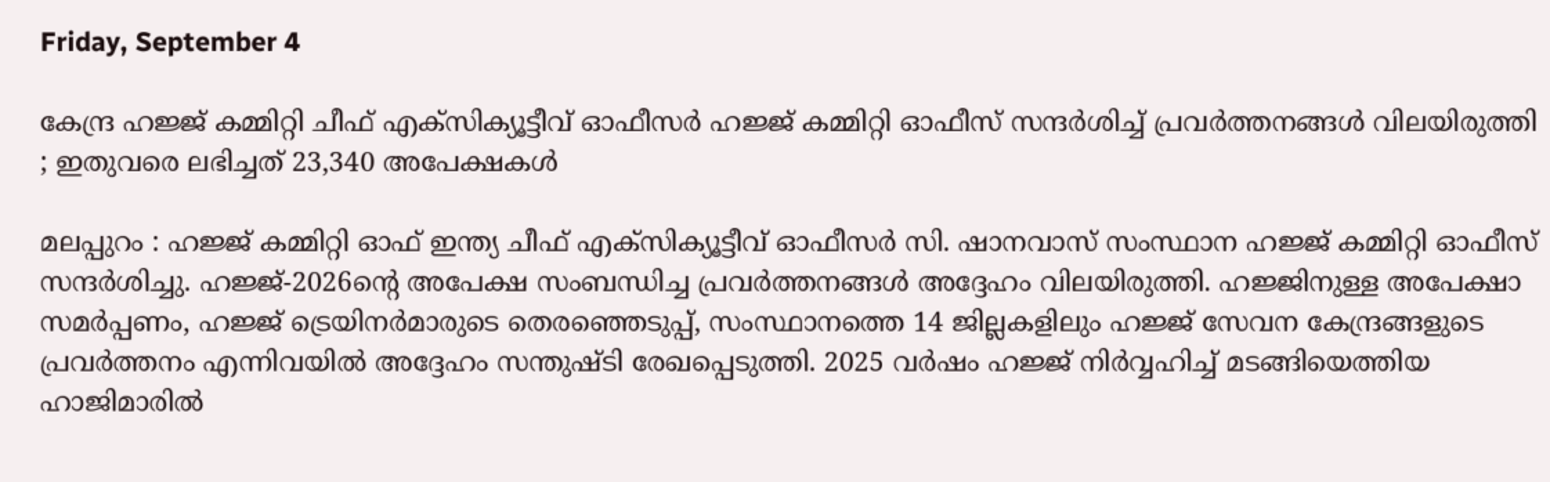Friday, September 4

കേന്ദ്ര ഹജ്ജ് കമ്മിറ്റി ചീഫ് എക്സിക്യൂട്ടീവ് ഓഫീസര്‍ ഹജ്ജ് കമ്മിറ്റി ഓഫീസ് സന്ദര്‍ശിച്ച് പ്രവര്‍ത്തനങ്ങള്‍ വിലയിരുത്തി ; ഇതുവരെ ലഭിച്ചത് 23,340 അപേക്ഷകള്‍

മലപ്പുറം : ഹജ്ജ് കമ്മിറ്റി ഓഫ് ഇന്ത്യ ചീഫ് എക്സിക്യൂട്ടീവ് ഓഫീസര്‍ സി. ഷാനവാസ് സംസ്ഥാന ഹജ്ജ് കമ്മിറ്റി ഓഫീസ് സന്ദര്‍ശിച്ചു. ഹജ്ജ്-2026ന്റെ അപേക്ഷ സംബന്ധിച്ച പ്രവര്‍ത്തനങ്ങള്‍ അദ്ദേഹം വിലയിരുത്തി. ഹജ്ജിനുള്ള അപേക്ഷാ സമര്‍പ്പണം, ഹജ്ജ് ട്രെയിനര്‍മാരുടെ തെരഞ്ഞെടുപ്പ്, സംസ്ഥാനത്തെ 14 ജില്ലകളിലും ഹജ്ജ് സേവന കേന്ദ്രങ്ങളുടെ പ്രവര്‍ത്തനം എന്നിവയില്‍ അദ്ദേഹം സന്തുഷ്ടി രേഖപ്പെടുത്തി. 2025 വര്‍ഷം ഹജ്ജ് നിര്‍വ്വഹിച്ച് മടങ്ങിയെത്തിയ ഹാജിമാരില്‍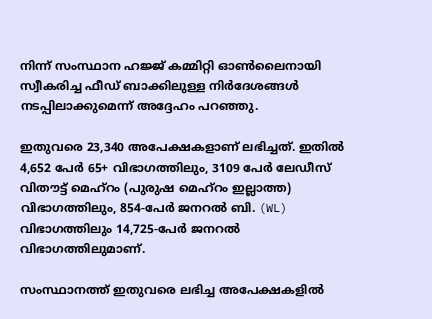നിന്ന് സംസ്ഥാന ഹജ്ജ് കമ്മിറ്റി ഓണ്‍ലൈനായി സ്വീകരിച്ച ഫീഡ് ബാക്കിലുള്ള നിര്‍ദേശങ്ങള്‍ നടപ്പിലാക്കുമെന്ന് അദ്ദേഹം പറഞ്ഞു.

ഇതുവരെ 23,340 അപേക്ഷകളാണ് ലഭിച്ചത്. ഇതില്‍ 4,652 പേര്‍ 65+ വിഭാഗത്തിലും, 3109 പേര്‍ ലേഡീസ് വിതൗട്ട് മെഹ്‌റം (പുരുഷ മെഹ്റം ഇല്ലാത്ത) വിഭാഗത്തിലും, 854-പേര്‍ ജനറല്‍ ബി. (WL) വിഭാഗത്തിലും 14,725-പേര്‍ ജനറല്‍ വിഭാഗത്തിലുമാണ്.

സംസ്ഥാനത്ത് ഇതുവരെ ലഭിച്ച അപേക്ഷകളില്‍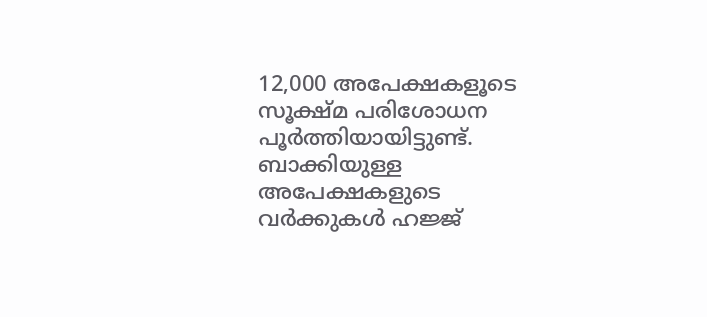12,000 അപേക്ഷകളൂടെ സൂക്ഷ്മ പരിശോധന പൂര്‍ത്തിയായിട്ടുണ്ട്. ബാക്കിയുള്ള അപേക്ഷകളുടെ വര്‍ക്കുകള്‍ ഹജ്ജ്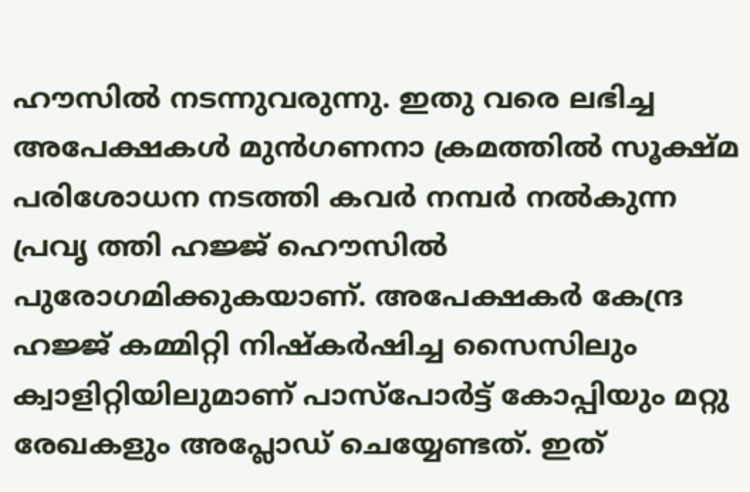ഹൗസില്‍ നടന്നുവരുന്നു. ഇതു വരെ ലഭിച്ച അപേക്ഷകള്‍ മുന്‍ഗണനാ ക്രമത്തില്‍ സൂക്ഷ്മ പരിശോധന നടത്തി കവര്‍ നമ്പര്‍ നല്‍കുന്ന പ്രവൃ ത്തി ഹജ്ജ് ഹൌസില്‍ പുരോഗമിക്കുകയാണ്. അപേക്ഷകര്‍ കേന്ദ്ര ഹജ്ജ് കമ്മിറ്റി നിഷ്‌കര്‍ഷിച്ച സൈസിലും ക്വാളിറ്റിയിലുമാണ് പാസ്പോര്‍ട്ട് കോപ്പിയും മറ്റു രേഖകളും അപ്ലോഡ് ചെയ്യേണ്ടത്. ഇത്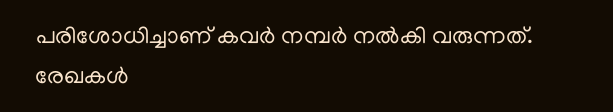പരിശോധിച്ചാണ് കവര്‍ നമ്പര്‍ നല്‍കി വരുന്നത്. രേഖകള്‍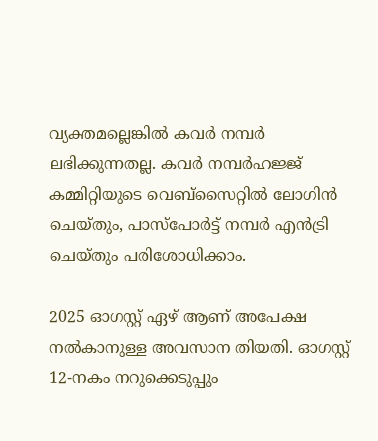വ്യക്തമല്ലെങ്കില്‍ കവര്‍ നമ്പര്‍ ലഭിക്കുന്നതല്ല. കവര്‍ നമ്പര്‍ഹജ്ജ് കമ്മിറ്റിയുടെ വെബ്സൈറ്റില്‍ ലോഗിന്‍ ചെയ്തും, പാസ്പോര്‍ട്ട് നമ്പര്‍ എന്‍ട്രി ചെയ്തും പരിശോധിക്കാം.

2025 ഓഗസ്റ്റ് ഏഴ് ആണ് അപേക്ഷ നല്‍കാനുള്ള അവസാന തിയതി. ഓഗസ്റ്റ് 12-നകം നറുക്കെടുപ്പും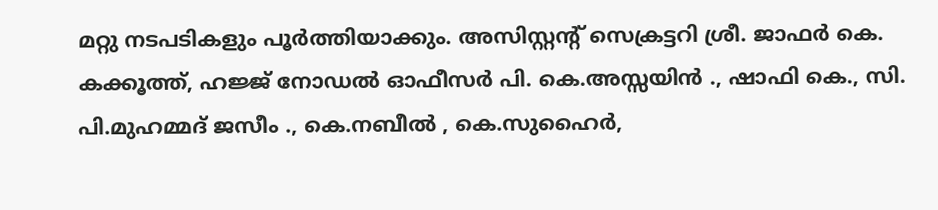മറ്റു നടപടികളും പൂര്‍ത്തിയാക്കും. അസിസ്റ്റന്റ് സെക്രട്ടറി ശ്രീ. ജാഫര്‍ കെ. കക്കൂത്ത്, ഹജ്ജ് നോഡല്‍ ഓഫീസര്‍ പി. കെ.അസ്സയിന്‍ ., ഷാഫി കെ., സി. പി.മുഹമ്മദ് ജസീം ., കെ.നബീല്‍ , കെ.സുഹൈര്‍,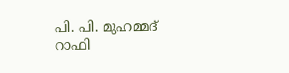പി. പി. മുഹമ്മദ് റാഫി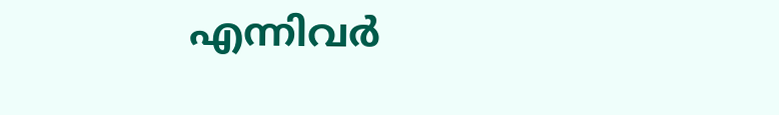എന്നിവര്‍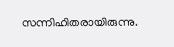സന്നിഹിതരായിരുന്നു.